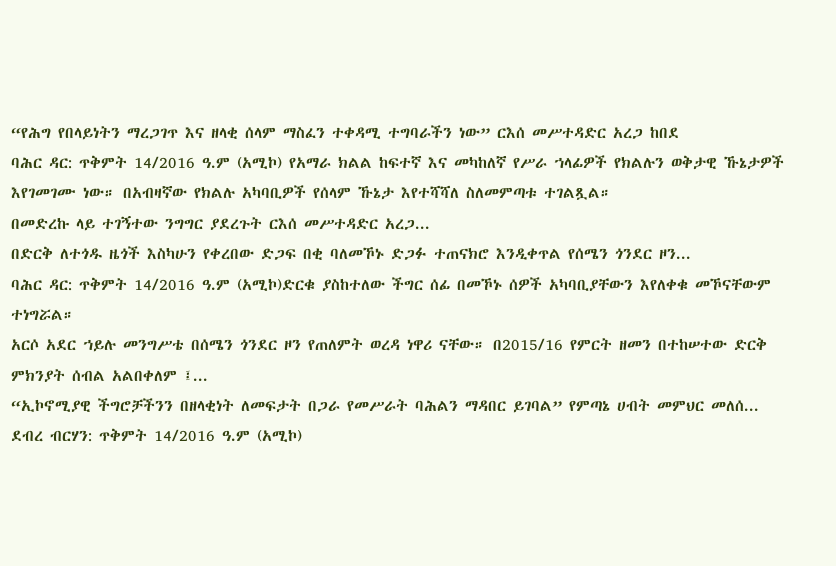“የሕግ የበላይነትን ማረጋገጥ እና ዘላቂ ሰላም ማስፈን ተቀዳሚ ተግባራችን ነው” ርእሰ መሥተዳድር አረጋ ከበደ
ባሕር ዳር: ጥቅምት 14/2016 ዓ.ም (አሚኮ) የአማራ ክልል ከፍተኛ እና መካከለኛ የሥራ ኀላፊዎች የክልሉን ወቅታዊ ኹኔታዎች እየገመገሙ ነው። በአብዛኛው የክልሉ አካባቢዎች የሰላም ኹኔታ እየተሻሻለ ስለመምጣቱ ተገልጿል።
በመድረኩ ላይ ተገኝተው ንግግር ያደረጉት ርእሰ መሥተዳድር አረጋ...
በድርቅ ለተጎዱ ዜጎች እስካሁን የቀረበው ድጋፍ በቂ ባለመኾኑ ድጋፉ ተጠናክሮ እንዲቀጥል የሰሜን ጎንደር ዞን...
ባሕር ዳር: ጥቅምት 14/2016 ዓ.ም (አሚኮ)ድርቁ ያስከተለው ችግር ሰፊ በመኾኑ ሰዎች አካባቢያቸውን እየለቀቁ መኾናቸውም ተነግሯል።
አርሶ አደር ኀይሉ መንግሥቴ በሰሜን ጎንደር ዞን የጠለምት ወረዳ ነዋሪ ናቸው። በ2015/16 የምርት ዘመን በተከሠተው ድርቅ ምክንያት ሰብል አልበቀለም ፤...
“ኢኮኖሚያዊ ችግሮቻችንን በዘላቂነት ለመፍታት በጋራ የመሥራት ባሕልን ማዳበር ይገባል” የምጣኔ ሀብት መምህር መለሰ...
ደብረ ብርሃን: ጥቅምት 14/2016 ዓ.ም (አሚኮ)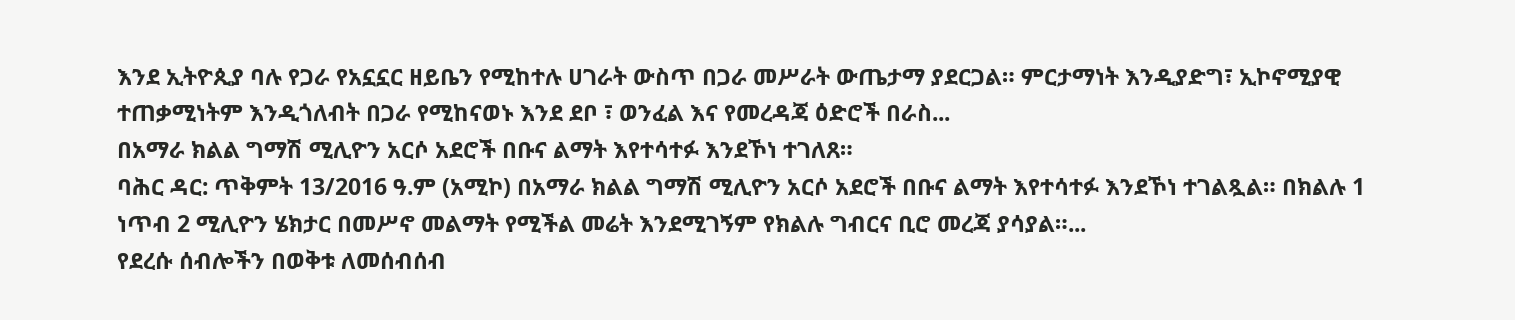እንደ ኢትዮጲያ ባሉ የጋራ የአኗኗር ዘይቤን የሚከተሉ ሀገራት ውስጥ በጋራ መሥራት ውጤታማ ያደርጋል። ምርታማነት እንዲያድግ፣ ኢኮኖሚያዊ ተጠቃሚነትም እንዲጎለብት በጋራ የሚከናወኑ እንደ ደቦ ፣ ወንፈል እና የመረዳጃ ዕድሮች በራስ...
በአማራ ክልል ግማሽ ሚሊዮን አርሶ አደሮች በቡና ልማት እየተሳተፉ እንደኾነ ተገለጸ።
ባሕር ዳር: ጥቅምት 13/2016 ዓ.ም (አሚኮ) በአማራ ክልል ግማሽ ሚሊዮን አርሶ አደሮች በቡና ልማት እየተሳተፉ እንደኾነ ተገልጿል። በክልሉ 1 ነጥብ 2 ሚሊዮን ሄክታር በመሥኖ መልማት የሚችል መሬት እንደሚገኝም የክልሉ ግብርና ቢሮ መረጃ ያሳያል።...
የደረሱ ሰብሎችን በወቅቱ ለመሰብሰብ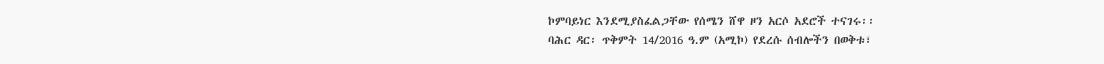ኮምባይነር እንደሚያስፈልጋቸው የሰሜን ሸዋ ዞን አርሶ አደሮች ተናገሩ፡፡
ባሕር ዳር፡ ጥቅምት 14/2016 ዓ.ም (አሚኮ) የደረሱ ሰብሎችን በወቅቱ፣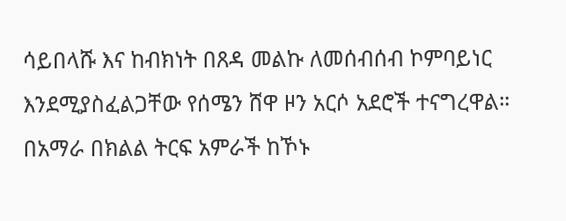ሳይበላሹ እና ከብክነት በጸዳ መልኩ ለመሰብሰብ ኮምባይነር እንደሚያስፈልጋቸው የሰሜን ሸዋ ዞን አርሶ አደሮች ተናግረዋል። በአማራ በክልል ትርፍ አምራች ከኾኑ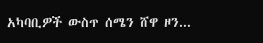አካባቢዎች ውስጥ ሰሜን ሸዋ ዞን...